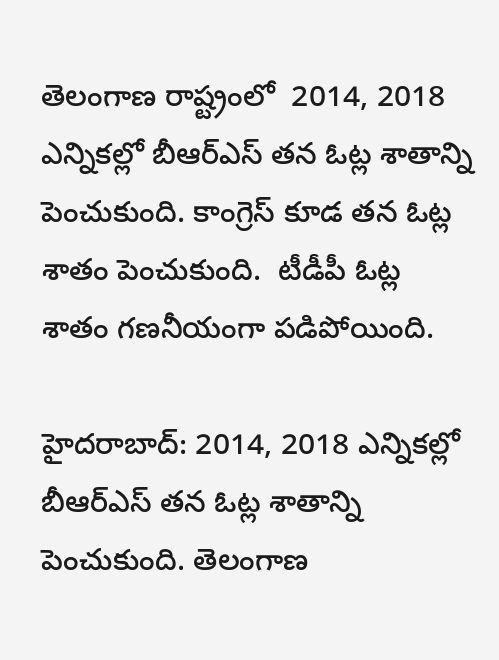తెలంగాణ రాష్ట్రంలో  2014, 2018 ఎన్నికల్లో బీఆర్ఎస్ తన ఓట్ల శాతాన్ని పెంచుకుంది. కాంగ్రెస్ కూడ తన ఓట్ల శాతం పెంచుకుంది.  టీడీపీ ఓట్ల శాతం గణనీయంగా పడిపోయింది.

హైదరాబాద్: 2014, 2018 ఎన్నికల్లో బీఆర్ఎస్ తన ఓట్ల శాతాన్ని పెంచుకుంది. తెలంగాణ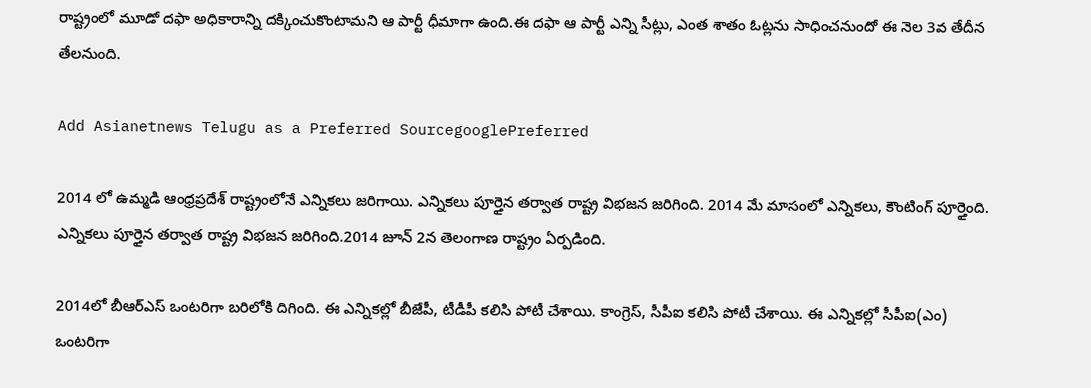రాష్ట్రంలో మూడో దఫా అధికారాన్ని దక్కించుకొంటామని ఆ పార్టీ ధీమాగా ఉంది.ఈ దఫా ఆ పార్టీ ఎన్ని సీట్లు, ఎంత శాతం ఓట్లను సాధించనుందో ఈ నెల 3వ తేదీన తేలనుంది.

Add Asianetnews Telugu as a Preferred SourcegooglePreferred

2014 లో ఉమ్మడి ఆంధ్రప్రదేశ్ రాష్ట్రంలోనే ఎన్నికలు జరిగాయి. ఎన్నికలు పూర్తైన తర్వాత రాష్ట్ర విభజన జరిగింది. 2014 మే మాసంలో ఎన్నికలు, కౌంటింగ్ పూర్తైంది. ఎన్నికలు పూర్తైన తర్వాత రాష్ట్ర విభజన జరిగింది.2014 జూన్ 2న తెలంగాణ రాష్ట్రం ఏర్పడింది.

2014లో బీఆర్ఎస్ ఒంటరిగా బరిలోకి దిగింది. ఈ ఎన్నికల్లో బీజేపీ, టీడీపీ కలిసి పోటీ చేశాయి. కాంగ్రెస్, సీపీఐ కలిసి పోటీ చేశాయి. ఈ ఎన్నికల్లో సీపీఐ(ఎం) ఒంటరిగా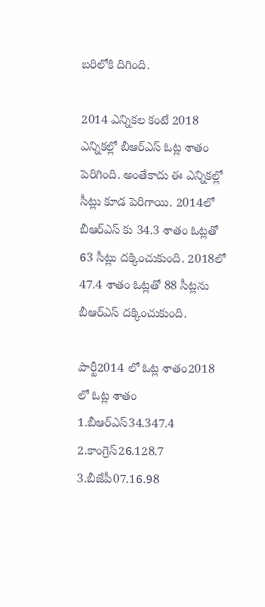బరిలోకి దిగింది.

2014 ఎన్నికల కంటే 2018 ఎన్నికల్లో బీఆర్ఎస్ ఓట్ల శాతం పెరిగింది. అంతేకాదు ఈ ఎన్నికల్లో సీట్లు కూడ పెరిగాయి. 2014లో బీఆర్ఎస్ కు 34.3 శాతం ఓట్లతో 63 సీట్లు దక్కించుకుంది. 2018లో 47.4 శాతం ఓట్లతో 88 సీట్లను బీఆర్ఎస్ దక్కించుకుంది.

పార్టీ2014 లో ఓట్ల శాతం2018 లో ఓట్ల శాతం
1.బీఆర్ఎస్34.347.4
2.కాంగ్రెస్26.128.7
3.బీజేపీ07.16.98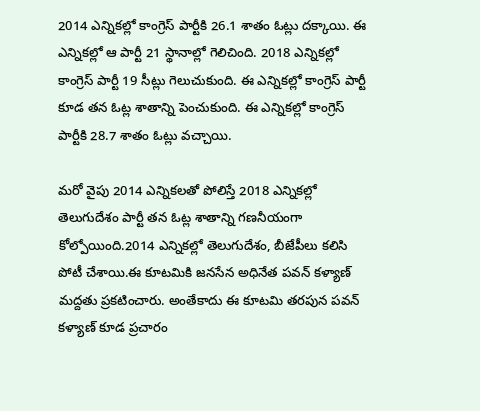2014 ఎన్నికల్లో కాంగ్రెస్ పార్టీకి 26.1 శాతం ఓట్లు దక్కాయి. ఈ ఎన్నికల్లో ఆ పార్టీ 21 స్థానాల్లో గెలిచింది. 2018 ఎన్నికల్లో కాంగ్రెస్ పార్టీ 19 సీట్లు గెలుచుకుంది. ఈ ఎన్నికల్లో కాంగ్రెస్ పార్టీ కూడ తన ఓట్ల శాతాన్ని పెంచుకుంది. ఈ ఎన్నికల్లో కాంగ్రెస్ పార్టీకి 28.7 శాతం ఓట్లు వచ్చాయి.

మరో వైపు 2014 ఎన్నికలతో పోలిస్తే 2018 ఎన్నికల్లో తెలుగుదేశం పార్టీ తన ఓట్ల శాతాన్ని గణనీయంగా కోల్పోయింది.2014 ఎన్నికల్లో తెలుగుదేశం, బీజేపీలు కలిసి పోటీ చేశాయి.ఈ కూటమికి జనసేన అధినేత పవన్ కళ్యాణ్ మద్దతు ప్రకటించారు. అంతేకాదు ఈ కూటమి తరపున పవన్ కళ్యాణ్ కూడ ప్రచారం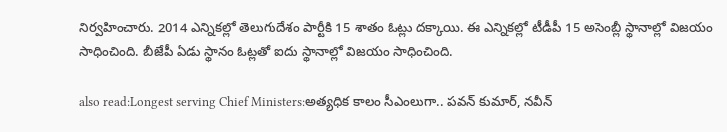నిర్వహించారు. 2014 ఎన్నికల్లో తెలుగుదేశం పార్టీకి 15 శాతం ఓట్లు దక్కాయి. ఈ ఎన్నికల్లో టీడీపీ 15 అసెంబ్లీ స్థానాల్లో విజయం సాధించింది. బీజేపీ ఏడు స్థానం ఓట్లతో ఐదు స్థానాల్లో విజయం సాధించింది.

also read:Longest serving Chief Ministers:అత్యధిక కాలం సీఎంలుగా.. పవన్ కుమార్, నవీన్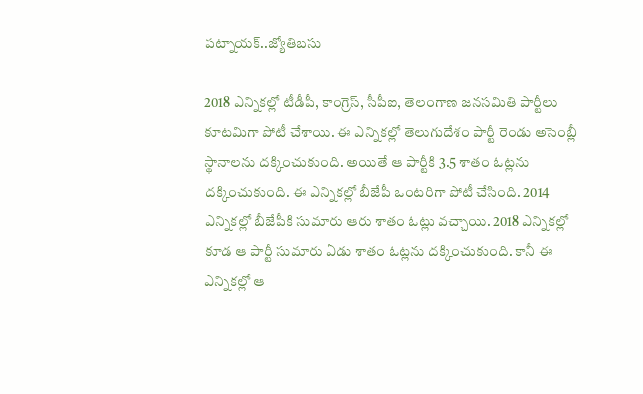పట్నాయక్..జ్యోతిబసు

2018 ఎన్నికల్లో టీడీపీ, కాంగ్రెస్, సీపీఐ, తెలంగాణ జనసమితి పార్టీలు కూటమిగా పోటీ చేశాయి. ఈ ఎన్నికల్లో తెలుగుదేశం పార్టీ రెండు అసెంబ్లీ స్థానాలను దక్కించుకుంది. అయితే ఆ పార్టీకి 3.5 శాతం ఓట్లను దక్కించుకుంది. ఈ ఎన్నికల్లో బీజేపీ ఒంటరిగా పోటీ చేసింది. 2014 ఎన్నికల్లో బీజేపీకి సుమారు ఆరు శాతం ఓట్లు వచ్చాయి. 2018 ఎన్నికల్లో కూడ ఆ పార్టీ సుమారు ఏడు శాతం ఓట్లను దక్కించుకుంది. కానీ ఈ ఎన్నికల్లో ఆ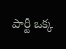పార్టీ ఒక్క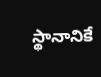స్థానానికే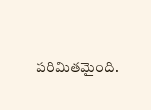పరిమితమైంది.